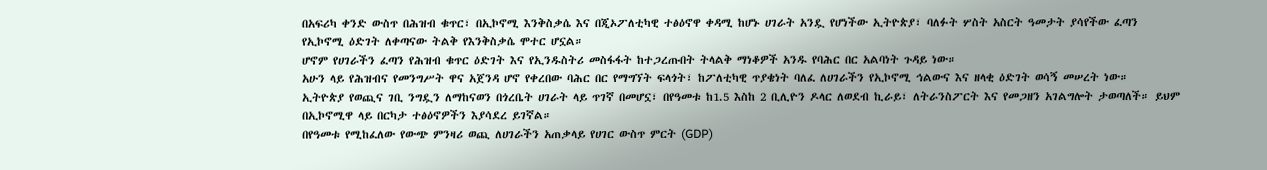በአፍሪካ ቀንድ ውስጥ በሕዝብ ቁጥር፣ በኢኮኖሚ እንቅስቃሴ እና በጂኦፖለቲካዊ ተፅዕኖዋ ቀዳሚ ከሆኑ ሀገራት አንዷ የሆነችው ኢትዮጵያ፣ ባለፉት ሦስት አስርት ዓመታት ያሳየችው ፈጣን የኢኮኖሚ ዕድገት ለቀጣናው ትልቅ የእንቅስቃሴ ሞተር ሆኗል።
ሆኖም የሀገራችን ፈጣን የሕዝብ ቁጥር ዕድገት እና የኢንዱስትሪ መስፋፋት ከተጋረጡበት ትላልቅ ማነቆዎች አንዱ የባሕር በር አልባነት ጉዳይ ነው።
አሁን ላይ የሕዝብና የመንግሥት ዋና አጀንዳ ሆኖ የቀረበው ባሕር በር የማግኘት ፍላጎት፣ ከፖለቲካዊ ጥያቄነት ባለፈ ለሀገራችን የኢኮኖሚ ኅልውና እና ዘላቂ ዕድገት ወሳኝ መሠረት ነው።
ኢትዮጵያ የወጪና ገቢ ንግዷን ለማከናወን በጎረቤት ሀገራት ላይ ጥገኛ በመሆኗ፣ በየዓመቱ ከ1.5 እስከ 2 ቢሊዮን ዶላር ለወደብ ኪራይ፣ ለትራንስፖርት እና የመጋዘን አገልግሎት ታወጣለች። ይህም በኢኮኖሚዋ ላይ በርካታ ተፅዕኖዎችን እያሳደረ ይገኛል።
በየዓመቱ የሚከፈለው የውጭ ምንዛሪ ወጪ ለሀገራችን አጠቃላይ የሀገር ውስጥ ምርት (GDP)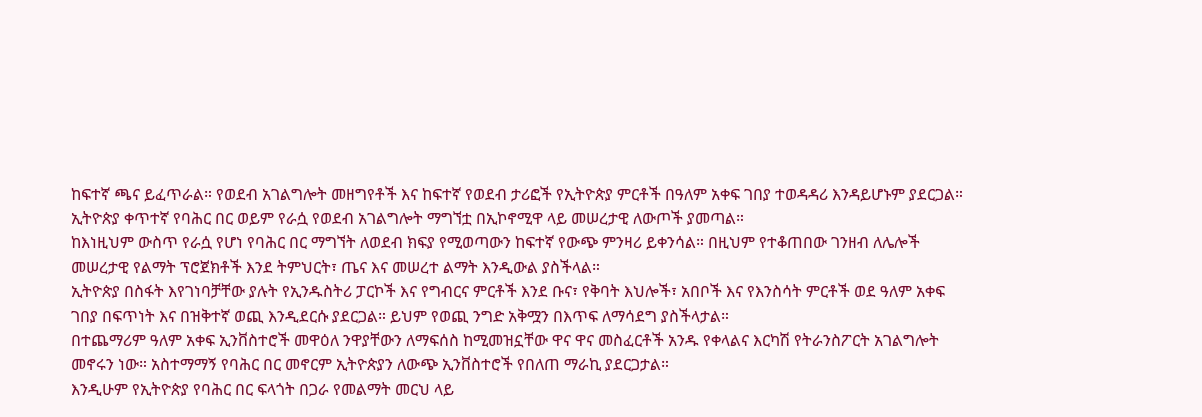ከፍተኛ ጫና ይፈጥራል። የወደብ አገልግሎት መዘግየቶች እና ከፍተኛ የወደብ ታሪፎች የኢትዮጵያ ምርቶች በዓለም አቀፍ ገበያ ተወዳዳሪ እንዳይሆኑም ያደርጋል።
ኢትዮጵያ ቀጥተኛ የባሕር በር ወይም የራሷ የወደብ አገልግሎት ማግኘቷ በኢኮኖሚዋ ላይ መሠረታዊ ለውጦች ያመጣል።
ከእነዚህም ውስጥ የራሷ የሆነ የባሕር በር ማግኘት ለወደብ ክፍያ የሚወጣውን ከፍተኛ የውጭ ምንዛሪ ይቀንሳል። በዚህም የተቆጠበው ገንዘብ ለሌሎች መሠረታዊ የልማት ፕሮጀክቶች እንደ ትምህርት፣ ጤና እና መሠረተ ልማት እንዲውል ያስችላል።
ኢትዮጵያ በስፋት እየገነባቻቸው ያሉት የኢንዱስትሪ ፓርኮች እና የግብርና ምርቶች እንደ ቡና፣ የቅባት እህሎች፣ አበቦች እና የእንስሳት ምርቶች ወደ ዓለም አቀፍ ገበያ በፍጥነት እና በዝቅተኛ ወጪ እንዲደርሱ ያደርጋል። ይህም የወጪ ንግድ አቅሟን በእጥፍ ለማሳደግ ያስችላታል።
በተጨማሪም ዓለም አቀፍ ኢንቨስተሮች መዋዕለ ንዋያቸውን ለማፍሰስ ከሚመዝኗቸው ዋና ዋና መስፈርቶች አንዱ የቀላልና እርካሽ የትራንስፖርት አገልግሎት መኖሩን ነው። አስተማማኝ የባሕር በር መኖርም ኢትዮጵያን ለውጭ ኢንቨስተሮች የበለጠ ማራኪ ያደርጋታል።
እንዲሁም የኢትዮጵያ የባሕር በር ፍላጎት በጋራ የመልማት መርህ ላይ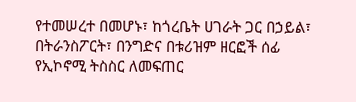የተመሠረተ በመሆኑ፣ ከጎረቤት ሀገራት ጋር በኃይል፣ በትራንስፖርት፣ በንግድና በቱሪዝም ዘርፎች ሰፊ የኢኮኖሚ ትስስር ለመፍጠር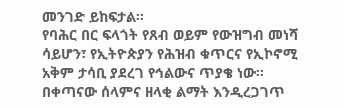መንገድ ይከፍታል።
የባሕር በር ፍላጎት የጸብ ወይም የውዝግብ መነሻ ሳይሆን፣ የኢትዮጵያን የሕዝብ ቁጥርና የኢኮኖሚ አቅም ታሳቢ ያደረገ የኅልውና ጥያቄ ነው።
በቀጣናው ሰላምና ዘላቂ ልማት እንዲረጋገጥ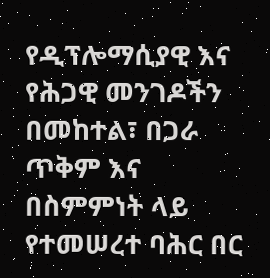የዲፕሎማሲያዊ እና የሕጋዊ መንገዶችን በመከተል፣ በጋራ ጥቅም እና በስምምነት ላይ የተመሠረተ ባሕር በር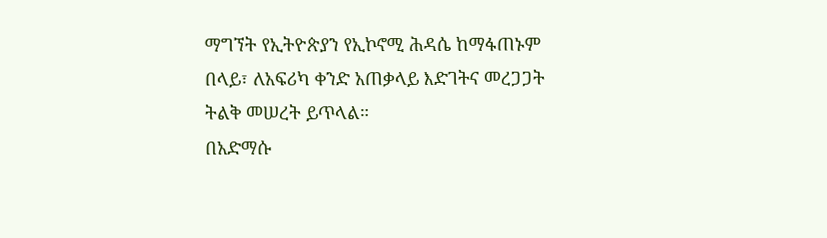ማግኘት የኢትዮጵያን የኢኮኖሚ ሕዳሴ ከማፋጠኑም በላይ፣ ለአፍሪካ ቀንድ አጠቃላይ እድገትና መረጋጋት ትልቅ መሠረት ይጥላል።
በአድማሱ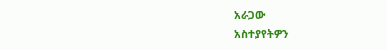አራጋው
አስተያየትዎን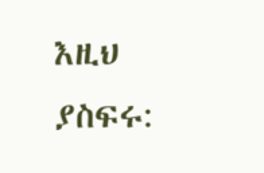እዚህ ያስፍሩ: